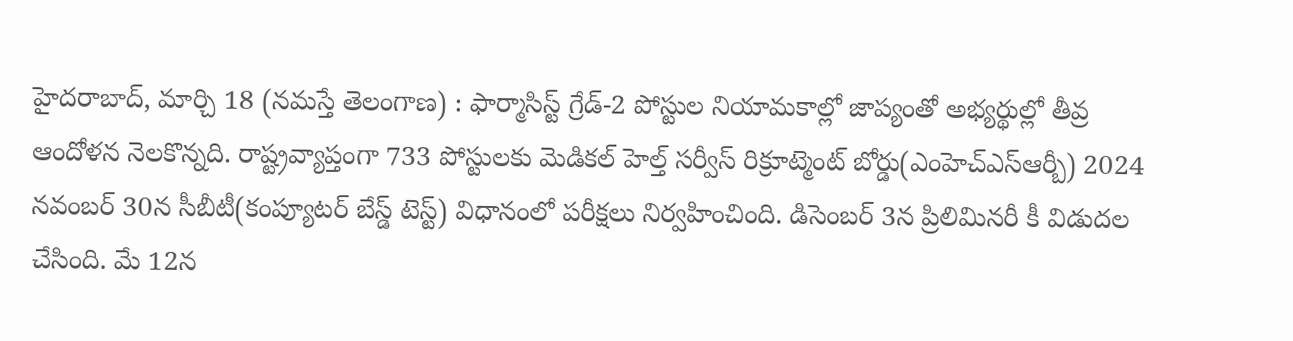హైదరాబాద్, మార్చి 18 (నమస్తే తెలంగాణ) : ఫార్మాసిస్ట్ గ్రేడ్-2 పోస్టుల నియామకాల్లో జాప్యంతో అభ్యర్థుల్లో తీవ్ర ఆందోళన నెలకొన్నది. రాష్ట్రవ్యాప్తంగా 733 పోస్టులకు మెడికల్ హెల్త్ సర్వీస్ రిక్రూట్మెంట్ బోర్డు(ఎంహెచ్ఎస్ఆర్బీ) 2024 నవంబర్ 30న సీబీటీ(కంప్యూటర్ బేస్డ్ టెస్ట్) విధానంలో పరీక్షలు నిర్వహించింది. డిసెంబర్ 3న ప్రిలిమినరీ కీ విడుదల చేసింది. మే 12న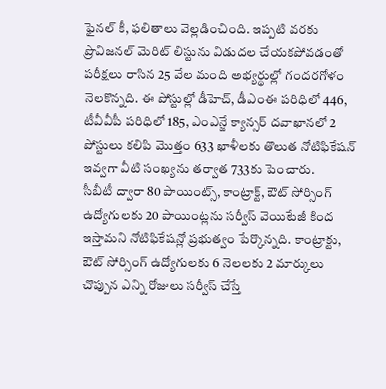ఫైనల్ కీ, ఫలితాలు వెల్లడించింది. ఇప్పటి వరకు ప్రొవిజనల్ మెరిట్ లిస్టును విడుదల చేయకపోవడంతో పరీక్షలు రాసిన 25 వేల మంది అభ్యర్థుల్లో గందరగోళం నెలకొన్నది. ఈ పోస్టుల్లో డీహెచ్, డీఎంఈ పరిధిలో 446, టీవీవీపీ పరిధిలో 185, ఎంఎన్జే క్యాన్సర్ దవాఖానలో 2 పోస్టులు కలిపి మొత్తం 633 ఖాళీలకు తొలుత నోటిఫికేషన్ ఇవ్వగా వీటి సంఖ్యను తర్వాత 733కు పెంచారు.
సీబీటీ ద్వారా 80 పాయింట్స్, కాంట్రాక్ట్, ఔట్ సోర్సింగ్ ఉద్యోగులకు 20 పాయింట్లను సర్వీస్ వెయిటేజీ కింద ఇస్తామని నోటిఫికేషన్లో ప్రభుత్వం పేర్కొన్నది. కాంట్రాక్టు, ఔట్ సోర్సింగ్ ఉద్యోగులకు 6 నెలలకు 2 మార్కులు చొప్పున ఎన్ని రోజులు సర్వీస్ చేస్తే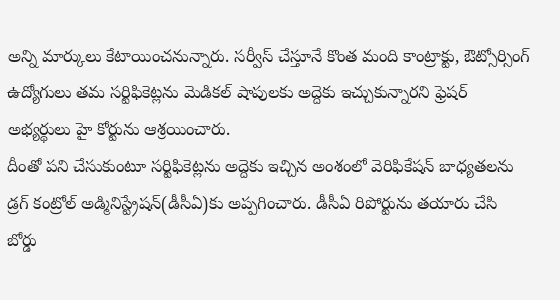అన్ని మార్కులు కేటాయించనున్నారు. సర్వీస్ చేస్తూనే కొంత మంది కాంట్రాక్టు, ఔట్సోర్సింగ్ ఉద్యోగులు తమ సర్టిఫికెట్లను మెడికల్ షాపులకు అద్దెకు ఇచ్చుకున్నారని ఫ్రెషర్ అభ్యర్థులు హై కోర్టును ఆశ్రయించారు.
దీంతో పని చేసుకుంటూ సర్టిఫికెట్లను అద్దెకు ఇచ్చిన అంశంలో వెరిఫికేషన్ బాధ్యతలను డ్రగ్ కంట్రోల్ అడ్మినిస్ట్రేషన్(డీసీఏ)కు అప్పగించారు. డీసీఏ రిపోర్టును తయారు చేసి బోర్డు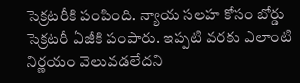సెక్రటరీకి పంపింది. న్యాయ సలహ కోసం బోర్డు సెక్రటరీ ఏజీకి పంపారు. ఇప్పటి వరకు ఎలాంటి నిర్ణయం వెలువడలేదని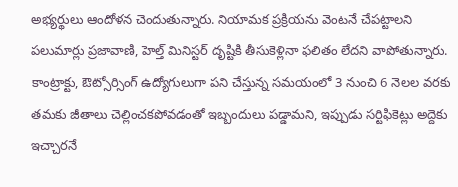అభ్యర్థులు ఆందోళన చెందుతున్నారు. నియామక ప్రక్రియను వెంటనే చేపట్టాలని పలుమార్లు ప్రజావాణి, హెల్త్ మినిస్టర్ దృష్టికి తీసుకెళ్లినా ఫలితం లేదని వాపోతున్నారు.
కాంట్రాక్టు, ఔట్సోర్సింగ్ ఉద్యోగులుగా పని చేస్తున్న సమయంలో 3 నుంచి 6 నెలల వరకు తమకు జీతాలు చెల్లించకపోవడంతో ఇబ్బందులు పడ్డామని, ఇప్పుడు సర్టిఫికెట్లు అద్దెకు ఇచ్చారనే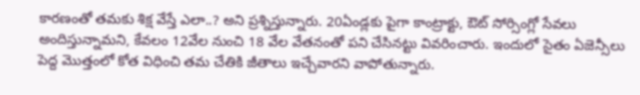కారణంతో తమకు శిక్ష వేస్తే ఎలా..? అని ప్రశ్నిస్తున్నారు. 20ఏండ్లకు పైగా కాంట్రాక్టు, ఔట్ సోర్సింగ్లో సేవలు అందిస్తున్నామని, కేవలం 12వేల నుంచి 18 వేల వేతనంతో పని చేసినట్టు వివరించారు. ఇందులో సైతం ఏజెన్సీలు పెద్ద మొత్తంలో కోత విధించి తమ చేతికి జీతాలు ఇచ్చేవారని వాపోతున్నారు.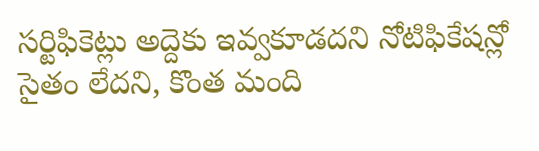సర్టిఫికెట్లు అద్దెకు ఇవ్వకూడదని నోటిఫికేషన్లో సైతం లేదని, కొంత మంది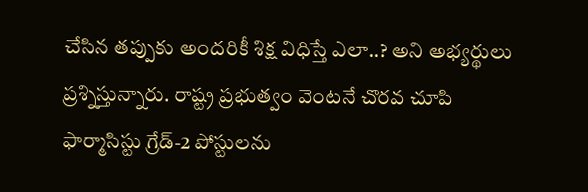చేసిన తప్పుకు అందరికీ శిక్ష విధిస్తే ఎలా..? అని అభ్యర్థులు ప్రశ్నిస్తున్నారు. రాష్ట్ర ప్రభుత్వం వెంటనే చొరవ చూపి ఫార్మాసిస్టు గ్రేడ్-2 పోస్టులను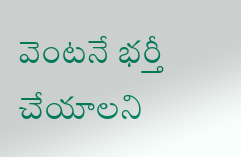వెంటనే భర్తీ చేయాలని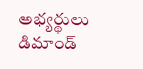అభ్యర్థులు డిమాండ్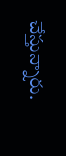చేస్తున్నారు.